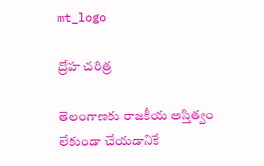mt_logo

ద్రోహ చరిత్ర

తెలంగాణకు రాజకీయ అస్తిత్వం లేకుండా చేయడానికే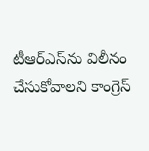టీఆర్‌ఎస్‌ను విలీనం చేసుకోవాలని కాంగ్రెస్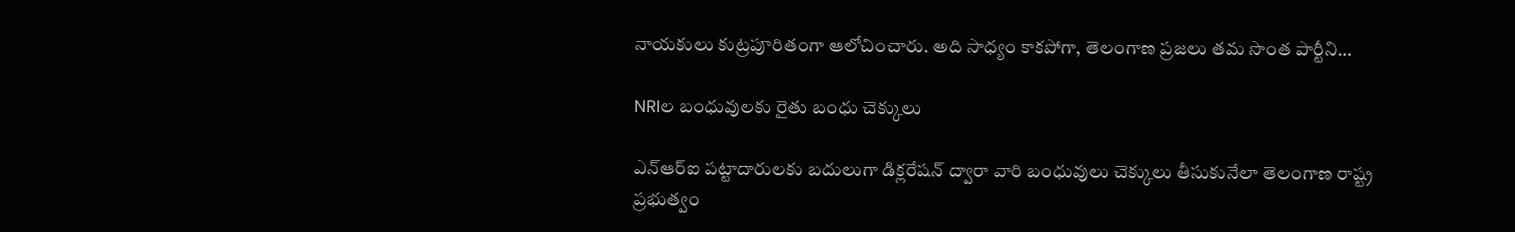నాయకులు కుట్రపూరితంగా ఆలోచించారు. అది సాధ్యం కాకపోగా, తెలంగాణ ప్రజలు తమ సొంత పార్టీని…

NRIల బంధువులకు రైతు బంధు చెక్కులు

ఎన్ఆర్ఐ పట్టాదారులకు బదులుగా డిక్లరేషన్ ద్వారా వారి బంధువులు చెక్కులు తీసుకునేలా తెలంగాణ రాష్ట్ర ప్రభుత్వం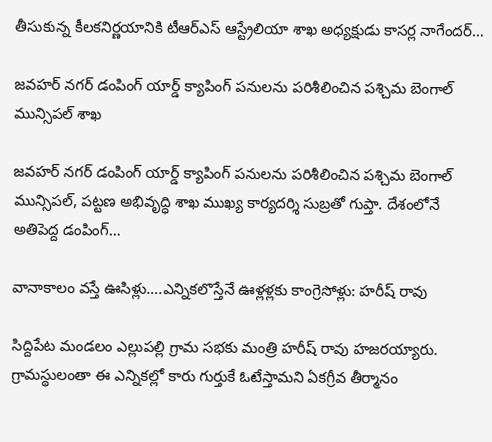తీసుకున్న కీలకనిర్ణయానికి టీఆర్ఎస్ ఆస్ట్రేలియా శాఖ అధ్యక్షుడు కాసర్ల నాగేందర్…

జవహర్ నగర్ డంపింగ్ యార్డ్ క్యాపింగ్ పనులను పరిశీలించిన పశ్చిమ బెంగాల్ మున్సిపల్ శాఖ

జవహర్ నగర్ డంపింగ్ యార్డ్ క్యాపింగ్ పనులను పరిశీలించిన పశ్చిమ బెంగాల్ మున్సిపల్, పట్టణ అభివృద్ధి శాఖ ముఖ్య కార్యదర్శి సుబ్రతో గుప్తా. దేశంలోనే అతిపెద్ద డంపింగ్…

వానాకాలం వస్తే ఊసిళ్లు….ఎన్నికలొస్తేనే ఊళ్లళ్లకు కాంగ్రెసోళ్లు: హరీష్ రావు

సిద్దిపేట మండలం‌ ఎల్లుపల్లి గ్రామ సభకు మంత్రి హరీష్ రావు హజరయ్యారు. గ్రామస్థులంతా ఈ ఎన్నికల్లో కారు గుర్తుకే ఓటేస్తామని ఏకగ్రీవ తీర్మానం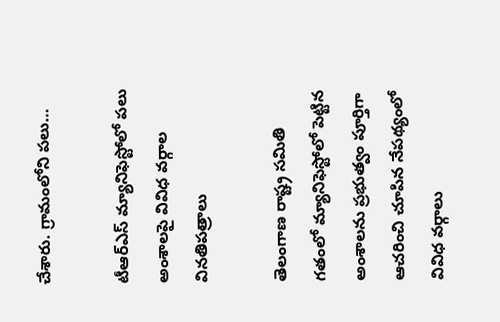చేశారు. గ్రామంలోని పలు…

టీఆర్ఎస్ మ్యానిఫెస్టోలో పలు అంశాలపై వివిధ వర్గాల వినతిపత్రాలు

తెలంగాణ రాష్ట్ర సమితి గతంలో మ్యానిఫెస్టోలో పెట్టిన అంశాలను ప్రభుత్వం పూర్తిగా ఆచరించి చూపిన నేపథ్యంలో వివిధ వర్గాలు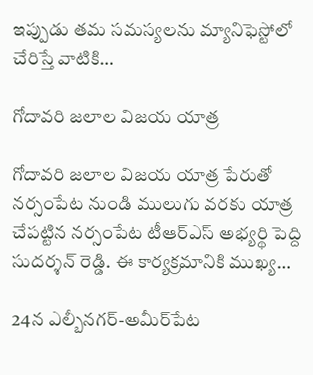ఇప్పుడు తమ సమస్యలను మ్యానిఫెస్టోలో చేరిస్తే వాటికి…

గోదావరి జలాల విజయ యాత్ర

గోదావరి జలాల విజయ యాత్ర పేరుతో నర్సంపేట నుండి ములుగు వరకు యాత్ర చేపట్టిన నర్సంపేట టీఆర్ఎస్ అభ్యర్థి పెద్ది సుదర్శన్ రెడ్డి. ఈ కార్యక్రమానికి ముఖ్య…

24న ఎల్బీనగర్-అమీర్‌పేట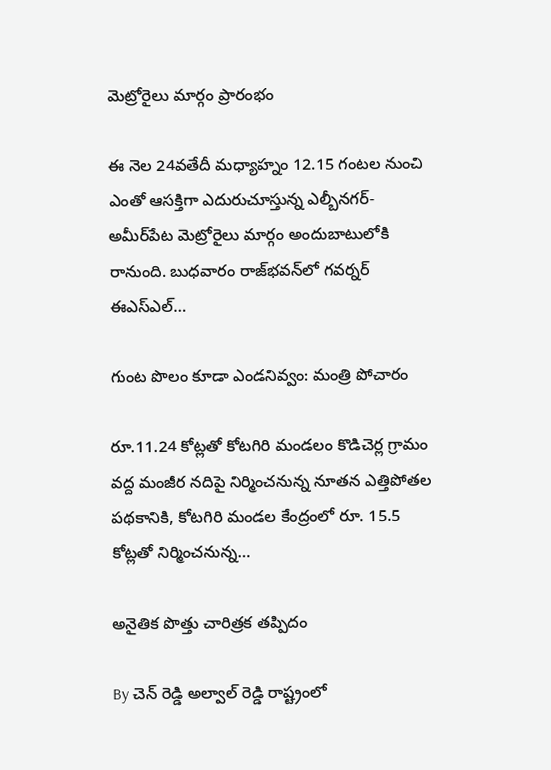మెట్రోరైలు మార్గం ప్రారంభం

ఈ నెల 24వతేదీ మధ్యాహ్నం 12.15 గంటల నుంచి ఎంతో ఆసక్తిగా ఎదురుచూస్తున్న ఎల్బీనగర్- అమీర్‌పేట మెట్రోరైలు మార్గం అందుబాటులోకి రానుంది. బుధవారం రాజ్‌భవన్‌లో గవర్నర్ ఈఎస్‌ఎల్…

గుంట పొలం కూడా ఎండనివ్వం: మంత్రి పోచారం

రూ.11.24 కోట్లతో కోటగిరి మండలం కొడిచెర్ల గ్రామం వద్ద మంజీర నదిపై నిర్మించనున్న నూతన ఎత్తిపోతల పథకానికి, కోటగిరి మండల కేంద్రంలో రూ. 15.5 కోట్లతో నిర్మించనున్న…

అనైతిక పొత్తు చారిత్రక తప్పిదం

By చెన్ రెడ్డి అల్వాల్ రెడ్డి రాష్ట్రంలో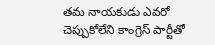తమ నాయకుడు ఎవరో చెప్పుకోలేని కాంగ్రెస్ పార్టీతో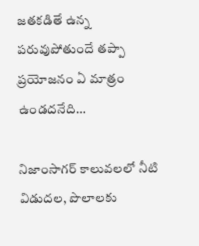జతకడితే ఉన్న పరువుపోతుందే తప్పా ప్రయోజనం ఏ మాత్రం ఉండదనేది…

నిజాంసాగర్ కాలువలలో నీటి విడుదల, పొలాలకు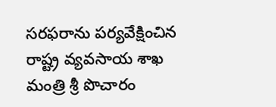సరఫరాను పర్యవేక్షించిన రాష్ట్ర వ్యవసాయ శాఖ మంత్రి శ్రీ పొచారం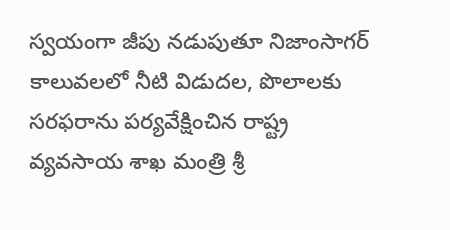స్వయంగా జీపు నడుపుతూ నిజాంసాగర్ కాలువలలో నీటి విడుదల, పొలాలకు సరఫరాను పర్యవేక్షించిన రాష్ట్ర వ్యవసాయ శాఖ మంత్రి శ్రీ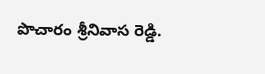పొచారం శ్రీనివాస రెడ్డి.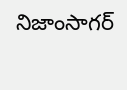నిజాంసాగర్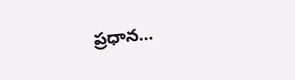ప్రధాన…